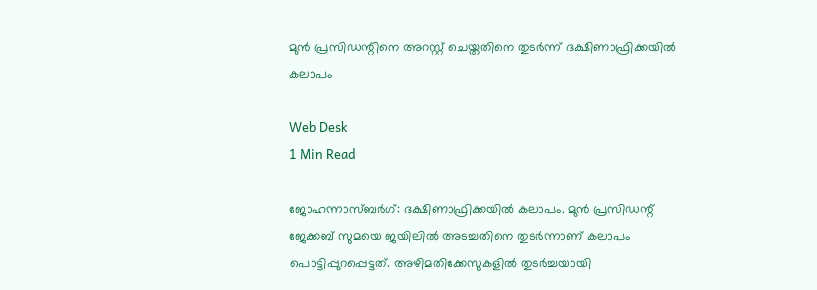മുന്‍ പ്രസിഡന്റിനെ അറസ്റ്റ് ചെയ്തതിനെ തുടര്‍ന്ന് ദക്ഷിണാഫ്രിക്കയില്‍ കലാപം

Web Desk
1 Min Read

ജോഹന്നാസ്ബര്‍ഗ്: ദക്ഷിണാഫ്രിക്കയില്‍ കലാപം. മുന്‍ പ്രസിഡന്റ് ജേക്കബ് സുമയെ ജയിലില്‍ അടച്ചതിനെ തുടര്‍ന്നാണ് കലാപം പൊട്ടിപ്പുറപ്പെട്ടത്. അഴിമതിക്കേസുകളില്‍ തുടര്‍ച്ചയായി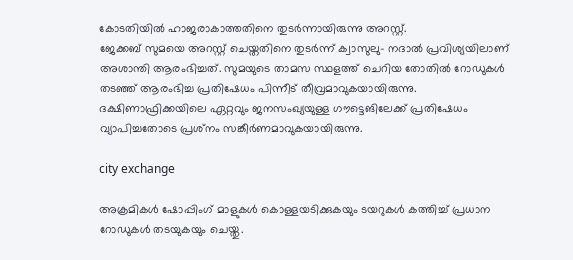കോടതിയില്‍ ഹാജരാകാത്തതിനെ തുടര്‍ന്നായിരുന്നു അറസ്റ്റ്.
ജേക്കബ് സുമയെ അറസ്റ്റ് ചെയ്തതിനെ തുടര്‍ന്ന് ക്വാസുലു- നദാല്‍ പ്രവിശ്യയിലാണ് അശാന്തി ആരംഭിച്ചത്. സുമയുടെ താമസ സ്ഥളത്ത് ചെറിയ തോതില്‍ റോഡുകള്‍ തടഞ്ഞ് ആരംഭിച്ച പ്രതിഷേധം പിന്നീട് തീവ്രമാവുകയായിരുന്നു. ദക്ഷിണാഫ്രിക്കയിലെ ഏറ്റവും ജനസംഖ്യയുള്ള ഗൗട്ടെങിലേക്ക് പ്രതിഷേധം വ്യാപിച്ചതോടെ പ്രശ്‌നം സങ്കീര്‍ണമാവുകയായിരുന്നു.

city exchange

അക്രമികള്‍ ഷോപ്പിംഗ് മാളുകള്‍ കൊള്ളയടിക്കുകയും ടയറുകള്‍ കത്തിച്ച് പ്രധാന റോഡുകള്‍ തടയുകയും ചെയ്തു.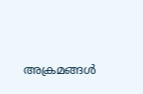അക്രമങ്ങള്‍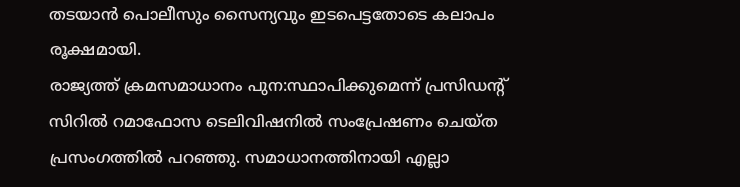തടയാന്‍ പൊലീസും സൈന്യവും ഇടപെട്ടതോടെ കലാപം രൂക്ഷമായി.
രാജ്യത്ത് ക്രമസമാധാനം പുന:സ്ഥാപിക്കുമെന്ന് പ്രസിഡന്റ് സിറില്‍ റമാഫോസ ടെലിവിഷനില്‍ സംപ്രേഷണം ചെയ്ത പ്രസംഗത്തില്‍ പറഞ്ഞു. സമാധാനത്തിനായി എല്ലാ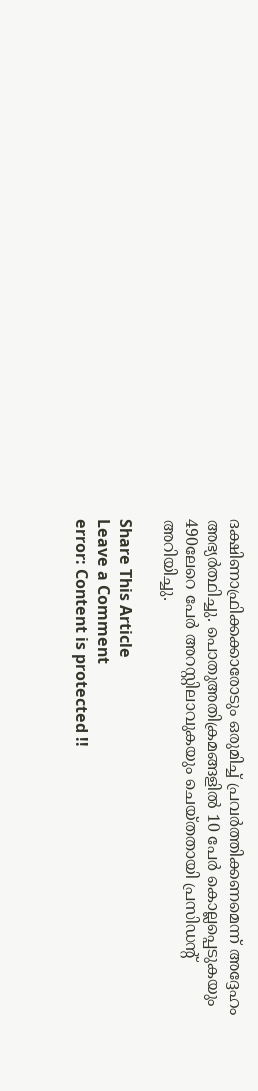ദക്ഷിണാഫ്രിക്കക്കാരോടും ഒരുമിച്ച് പ്രവര്‍ത്തിക്കണമെന്ന് അദ്ദേഹം അഭ്യര്‍ത്ഥിച്ചു. പൊതുഅതിക്രമങ്ങളില്‍ 10 പേര്‍ കൊല്ലപ്പെടുകയും 490ലേറെ പേര്‍ അറസ്റ്റിലാവുകയും ചെയ്തതായി പ്രസിഡന്റ് അറിയിച്ചു.

Share This Article
Leave a Comment
error: Content is protected !!